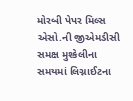મોરબી પેપર મિલ્સ એસો.ની જીએમડીસી સમક્ષ મુશ્કેલીના સમયમાં લિગ્નાઈટના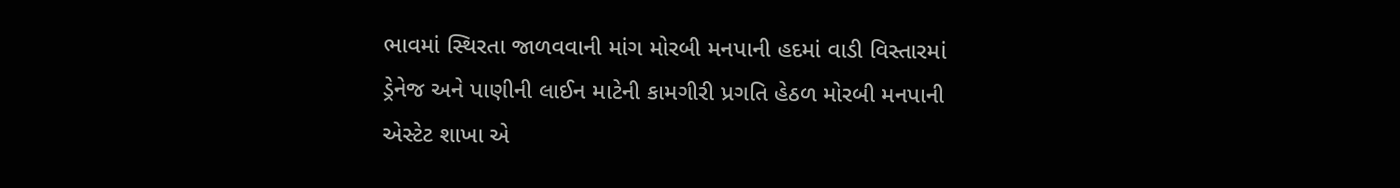ભાવમાં સ્થિરતા જાળવવાની માંગ મોરબી મનપાની હદમાં વાડી વિસ્તારમાં ડ્રેનેજ અને પાણીની લાઈન માટેની કામગીરી પ્રગતિ હેઠળ મોરબી મનપાની એસ્ટેટ શાખા એ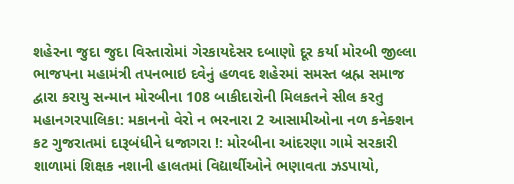શહેરના જુદા જુદા વિસ્તારોમાં ગેરકાયદેસર દબાણો દૂર કર્યા મોરબી જીલ્લા ભાજપના મહામંત્રી તપનભાઇ દવેનું હળવદ શહેરમાં સમસ્ત બ્રહ્મ સમાજ દ્વારા કરાયુ સન્માન મોરબીના 108 બાકીદારોની મિલકતને સીલ કરતુ મહાનગરપાલિકા: મકાનનો વેરો ન ભરનારા 2 આસામીઓના નળ કનેક્શન કટ ગુજરાતમાં દારૂબંધીને ધજાગરા !: મોરબીના આંદરણા ગામે સરકારી શાળામાં શિક્ષક નશાની હાલતમાં વિદ્યાર્થીઓને ભણાવતા ઝડપાયો,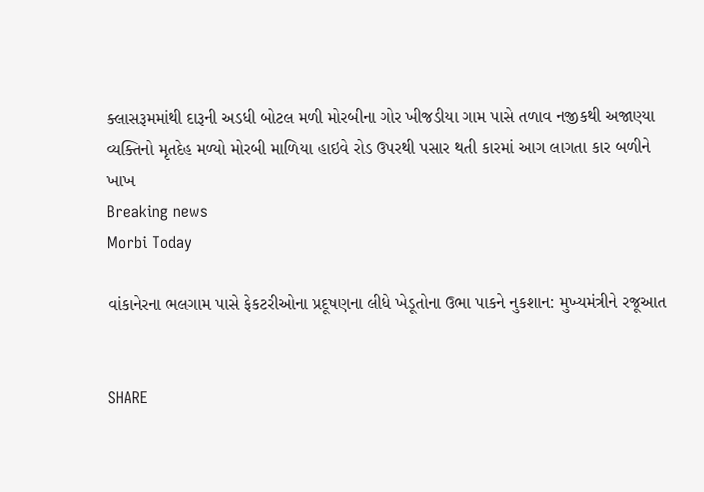ક્લાસરૂમમાંથી દારૂની અડધી બોટલ મળી મોરબીના ગોર ખીજડીયા ગામ પાસે તળાવ નજીકથી અજાણ્યા વ્યક્તિનો મૃતદેહ મળ્યો મોરબી માળિયા હાઇવે રોડ ઉપરથી પસાર થતી કારમાં આગ લાગતા કાર બળીને ખાખ
Breaking news
Morbi Today

વાંકાનેરના ભલગામ પાસે ફેકટરીઓના પ્રદૂષણના લીધે ખેડૂતોના ઉભા પાકને નુકશાન: મુખ્યમંત્રીને રજૂઆત


SHARE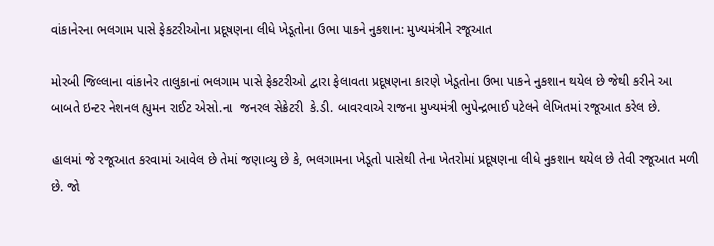વાંકાનેરના ભલગામ પાસે ફેકટરીઓના પ્રદૂષણના લીધે ખેડૂતોના ઉભા પાકને નુકશાન: મુખ્યમંત્રીને રજૂઆત

મોરબી જિલ્લાના વાંકાનેર તાલુકાનાં ભલગામ પાસે ફેકટરીઓ દ્વારા ફેલાવતા પ્રદૂષણના કારણે ખેડૂતોના ઉભા પાકને નુકશાન થયેલ છે જેથી કરીને આ બાબતે ઇન્ટર નેશનલ હ્યુમન રાઈટ એસો.ના  જનરલ સેક્રેટરી  કે.ડી. બાવરવાએ રાજના મુખ્યમંત્રી ભુપેન્દ્રભાઈ પટેલને લેખિતમાં રજૂઆત કરેલ છે.

હાલમાં જે રજૂઆત કરવામાં આવેલ છે તેમાં જણાવ્યુ છે કે, ભલગામના ખેડૂતો પાસેથી તેના ખેતરોમાં પ્રદૂષણના લીધે નુકશાન થયેલ છે તેવી રજૂઆત મળી છે. જો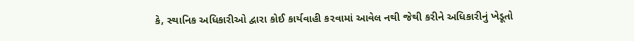કે, સ્થાનિક અધિકારીઓ દ્વારા કોઈ કાર્યવાહી કરવામાં આવેલ નથી જેથી કરીને અધિકારીનું ખેડૂતો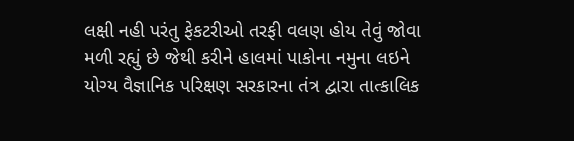લક્ષી નહી પરંતુ ફેકટરીઓ તરફી વલણ હોય તેવું જોવા મળી રહ્યું છે જેથી કરીને હાલમાં પાકોના નમુના લઇને  યોગ્ય વૈજ્ઞાનિક પરિક્ષણ સરકારના તંત્ર દ્વારા તાત્કાલિક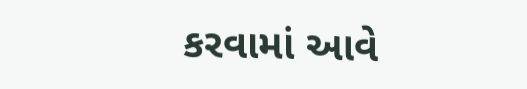કરવામાં આવે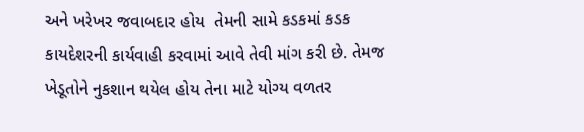અને ખરેખર જવાબદાર હોય  તેમની સામે કડકમાં કડક કાયદેશરની કાર્યવાહી કરવામાં આવે તેવી માંગ કરી છે. તેમજ ખેડૂતોને નુકશાન થયેલ હોય તેના માટે યોગ્ય વળતર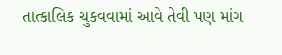તાત્કાલિક ચુકવવામાં આવે તેવી પણ માંગ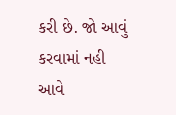કરી છે. જો આવું કરવામાં નહી આવે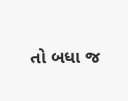તો બધા જ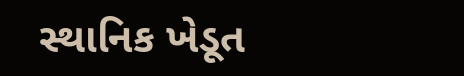સ્થાનિક ખેડૂત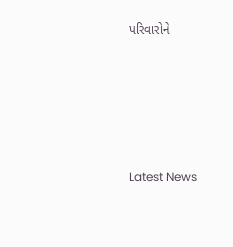પરિવારોને






Latest News